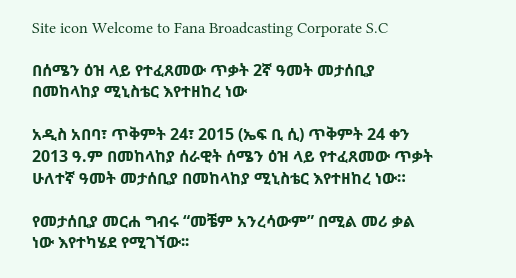Site icon Welcome to Fana Broadcasting Corporate S.C

በሰሜን ዕዝ ላይ የተፈጸመው ጥቃት 2ኛ ዓመት መታሰቢያ በመከላከያ ሚኒስቴር እየተዘከረ ነው

አዲስ አበባ፣ ጥቅምት 24፣ 2015 (ኤፍ ቢ ሲ) ጥቅምት 24 ቀን 2013 ዓ.ም በመከላከያ ሰራዊት ሰሜን ዕዝ ላይ የተፈጸመው ጥቃት ሁለተኛ ዓመት መታሰቢያ በመከላከያ ሚኒስቴር እየተዘከረ ነው።

የመታሰቢያ መርሐ ግብሩ “መቼም አንረሳውም” በሚል መሪ ቃል ነው እየተካሄደ የሚገኘው፡፡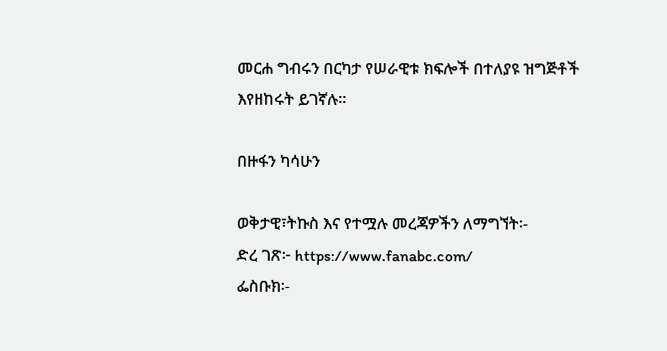መርሐ ግብሩን በርካታ የሠራዊቱ ክፍሎች በተለያዩ ዝግጅቶች እየዘከሩት ይገኛሉ፡፡

በዙፋን ካሳሁን

ወቅታዊ፣ትኩስ እና የተሟሉ መረጃዎችን ለማግኘት፡-
ድረ ገጽ፦ https://www.fanabc.com/
ፌስቡክ፡-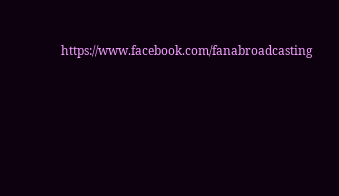https://www.facebook.com/fanabroadcasting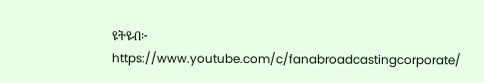ዩትዩብ፦ https://www.youtube.com/c/fanabroadcastingcorporate/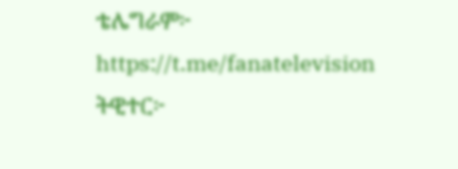ቴሌግራም፦ https://t.me/fanatelevision
ትዊተር፦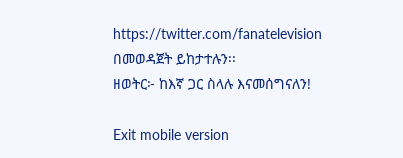https://twitter.com/fanatelevision በመወዳጀት ይከታተሉን፡፡
ዘወትር፦ ከእኛ ጋር ስላሉ እናመሰግናለን!

Exit mobile version